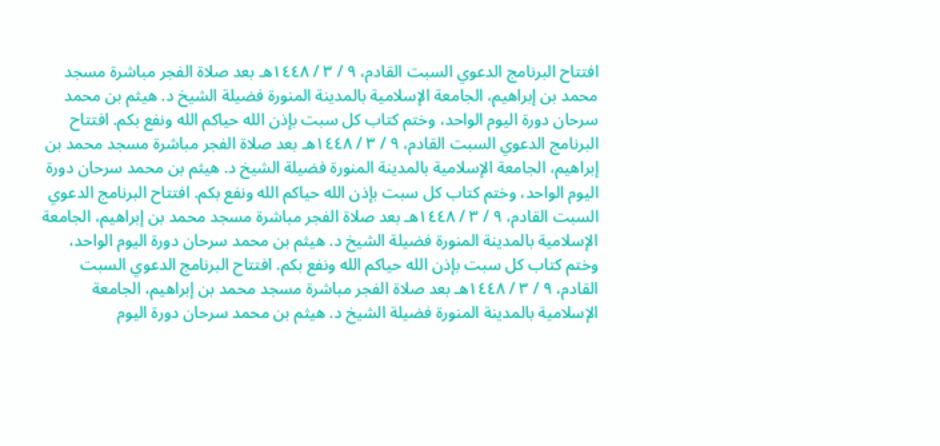افتتاح البرنامج الدعوي السبت القادم، ٩ / ٣ / ١٤٤٨هـ بعد صلاة الفجر مباشرة مسجد محمد بن إبراهيم، الجامعة الإسلامية بالمدينة المنورة فضيلة الشيخ د. هيثم بن محمد سرحان دورة اليوم الواحد، وختم كتاب كل سبت بإذن الله حياكم الله ونفع بكم. افتتاح البرنامج الدعوي السبت القادم، ٩ / ٣ / ١٤٤٨هـ بعد صلاة الفجر مباشرة مسجد محمد بن إبراهيم، الجامعة الإسلامية بالمدينة المنورة فضيلة الشيخ د. هيثم بن محمد سرحان دورة اليوم الواحد، وختم كتاب كل سبت بإذن الله حياكم الله ونفع بكم. افتتاح البرنامج الدعوي السبت القادم، ٩ / ٣ / ١٤٤٨هـ بعد صلاة الفجر مباشرة مسجد محمد بن إبراهيم، الجامعة الإسلامية بالمدينة المنورة فضيلة الشيخ د. هيثم بن محمد سرحان دورة اليوم الواحد، وختم كتاب كل سبت بإذن الله حياكم الله ونفع بكم. افتتاح البرنامج الدعوي السبت القادم، ٩ / ٣ / ١٤٤٨هـ بعد صلاة الفجر مباشرة مسجد محمد بن إبراهيم، الجامعة الإسلامية بالمدينة المنورة فضيلة الشيخ د. هيثم بن محمد سرحان دورة اليوم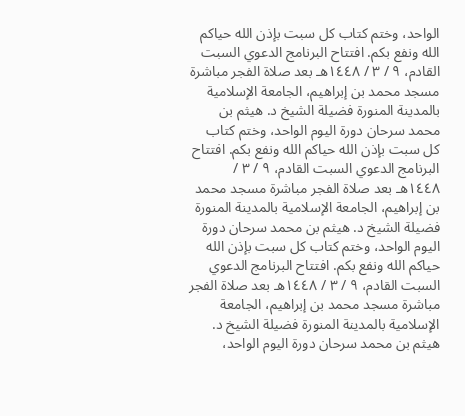الواحد، وختم كتاب كل سبت بإذن الله حياكم الله ونفع بكم. افتتاح البرنامج الدعوي السبت القادم، ٩ / ٣ / ١٤٤٨هـ بعد صلاة الفجر مباشرة مسجد محمد بن إبراهيم، الجامعة الإسلامية بالمدينة المنورة فضيلة الشيخ د. هيثم بن محمد سرحان دورة اليوم الواحد، وختم كتاب كل سبت بإذن الله حياكم الله ونفع بكم. افتتاح البرنامج الدعوي السبت القادم، ٩ / ٣ / ١٤٤٨هـ بعد صلاة الفجر مباشرة مسجد محمد بن إبراهيم، الجامعة الإسلامية بالمدينة المنورة فضيلة الشيخ د. هيثم بن محمد سرحان دورة اليوم الواحد، وختم كتاب كل سبت بإذن الله حياكم الله ونفع بكم. افتتاح البرنامج الدعوي السبت القادم، ٩ / ٣ / ١٤٤٨هـ بعد صلاة الفجر مباشرة مسجد محمد بن إبراهيم، الجامعة الإسلامية بالمدينة المنورة فضيلة الشيخ د. هيثم بن محمد سرحان دورة اليوم الواحد،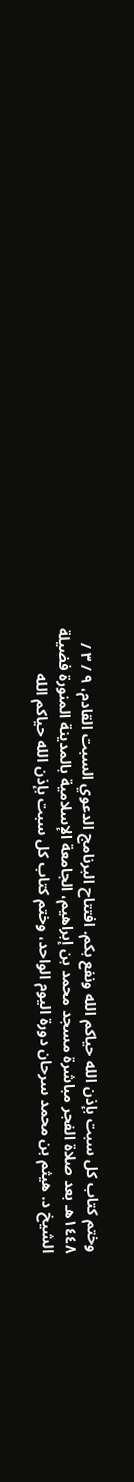وختم كتاب كل سبت بإذن الله حياكم الله ونفع بكم. افتتاح البرنامج الدعوي السبت القادم، ٩ / ٣ / ١٤٤٨هـ بعد صلاة الفجر مباشرة مسجد محمد بن إبراهيم، الجامعة الإسلامية بالمدينة المنورة فضيلة الشيخ د. هيثم بن محمد سرحان دورة اليوم الواحد، وختم كتاب كل سبت بإذن الله حياكم الله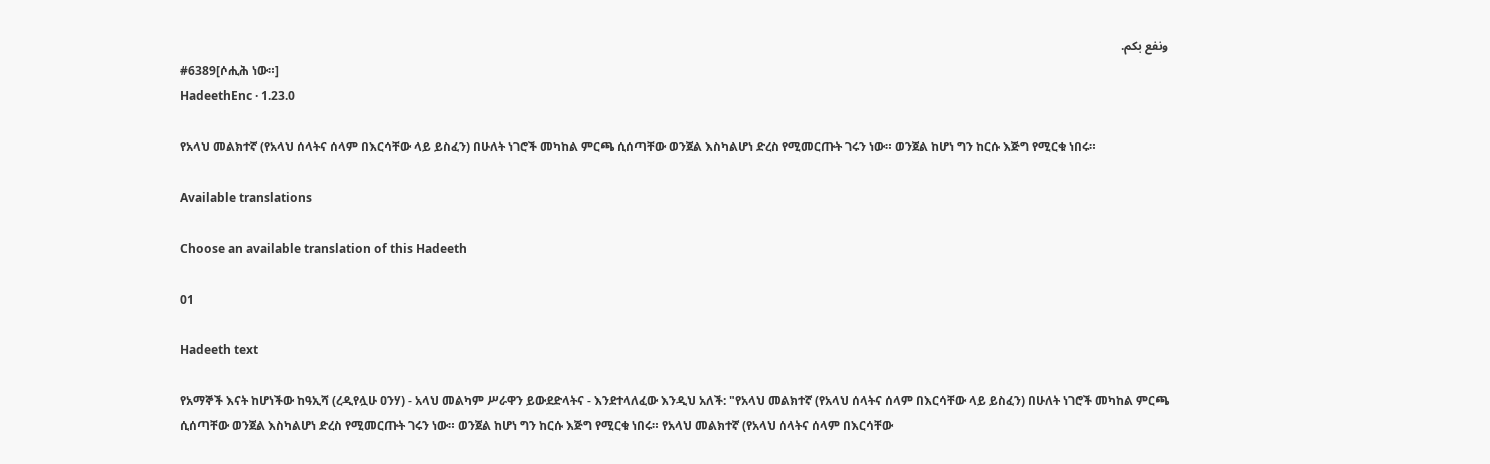ونفع بكم.
#6389[ሶሒሕ ነው።]
HadeethEnc · 1.23.0

የአላህ መልክተኛ (የአላህ ሰላትና ሰላም በእርሳቸው ላይ ይስፈን) በሁለት ነገሮች መካከል ምርጫ ሲሰጣቸው ወንጀል እስካልሆነ ድረስ የሚመርጡት ገሩን ነው። ወንጀል ከሆነ ግን ከርሱ እጅግ የሚርቁ ነበሩ።

Available translations

Choose an available translation of this Hadeeth

01

Hadeeth text

የአማኞች እናት ከሆነችው ከዓኢሻ (ረዲየሏሁ ዐንሃ) - አላህ መልካም ሥራዋን ይውደድላትና - እንደተላለፈው እንዲህ አለች: "የአላህ መልክተኛ (የአላህ ሰላትና ሰላም በእርሳቸው ላይ ይስፈን) በሁለት ነገሮች መካከል ምርጫ ሲሰጣቸው ወንጀል እስካልሆነ ድረስ የሚመርጡት ገሩን ነው። ወንጀል ከሆነ ግን ከርሱ እጅግ የሚርቁ ነበሩ። የአላህ መልክተኛ (የአላህ ሰላትና ሰላም በእርሳቸው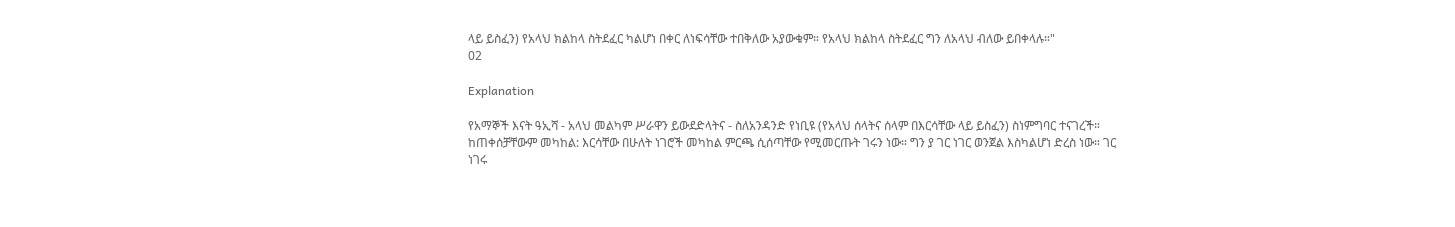ላይ ይስፈን) የአላህ ክልከላ ስትደፈር ካልሆነ በቀር ለነፍሳቸው ተበቅለው አያውቁም። የአላህ ክልከላ ስትደፈር ግን ለአላህ ብለው ይበቀላሉ።"
02

Explanation

የአማኞች እናት ዓኢሻ - አላህ መልካም ሥራዋን ይውደድላትና - ስለአንዳንድ የነቢዩ (የአላህ ሰላትና ሰላም በእርሳቸው ላይ ይስፈን) ስነምግባር ተናገረች። ከጠቀሰቻቸውም መካከል: እርሳቸው በሁለት ነገሮች መካከል ምርጫ ሲሰጣቸው የሚመርጡት ገሩን ነው። ግን ያ ገር ነገር ወንጀል እስካልሆነ ድረስ ነው። ገር ነገሩ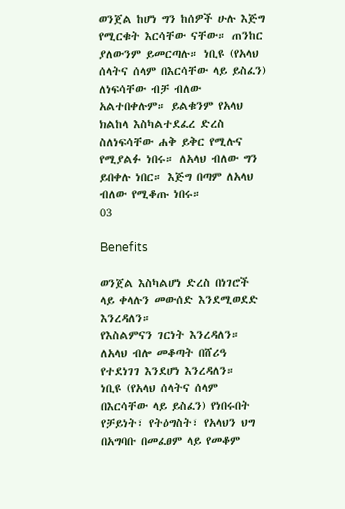ወንጀል ከሆነ ግን ከሰዎች ሁሉ እጅግ የሚርቁት እርሳቸው ናቸው። ጠንከር ያለውንም ይመርጣሉ። ነቢዩ (የአላህ ሰላትና ሰላም በእርሳቸው ላይ ይስፈን) ለነፍሳቸው ብቻ ብለው አልተበቀሉም። ይልቁንም የአላህ ክልከላ እስካልተደፈረ ድረስ ስለነፍሳቸው ሐቅ ይቅር የሚሉና የሚያልፉ ነበሩ። ለአላህ ብለው ግን ይበቀሉ ነበር። እጅግ በጣም ለአላህ ብለው የሚቆጡ ነበሩ።
03

Benefits

ወንጀል እስካልሆነ ድረስ በነገሮች ላይ ቀላሉን መውሰድ እንደሚወደድ እንረዳለን።
የእስልምናን ገርነት እንረዳለን።
ለአላህ ብሎ መቆጣት በሸሪዓ የተደነገገ እንደሆነ እንረዳለን።
ነቢዩ (የአላህ ሰላትና ሰላም በእርሳቸው ላይ ይስፈን) የነበሩበት የቻይነት፣ የትዕግስት፣ የአላህን ህግ በአግባቡ በመፈፀም ላይ የመቆም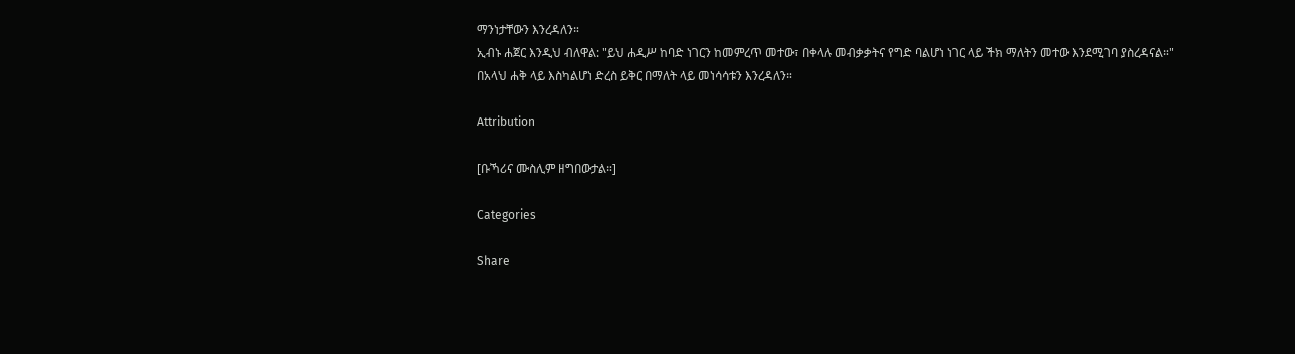ማንነታቸውን እንረዳለን።
ኢብኑ ሐጀር እንዲህ ብለዋል: "ይህ ሐዲሥ ከባድ ነገርን ከመምረጥ መተው፣ በቀላሉ መብቃቃትና የግድ ባልሆነ ነገር ላይ ችክ ማለትን መተው እንደሚገባ ያስረዳናል።"
በአላህ ሐቅ ላይ እስካልሆነ ድረስ ይቅር በማለት ላይ መነሳሳቱን እንረዳለን።

Attribution

[ቡኻሪና ሙስሊም ዘግበውታል።]

Categories

Share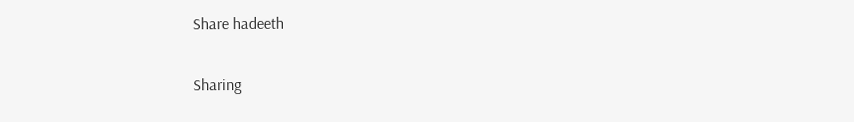Share hadeeth

Sharing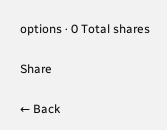options · 0 Total shares

Share

← Back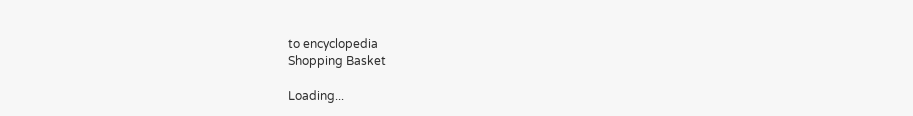to encyclopedia
Shopping Basket

Loading...